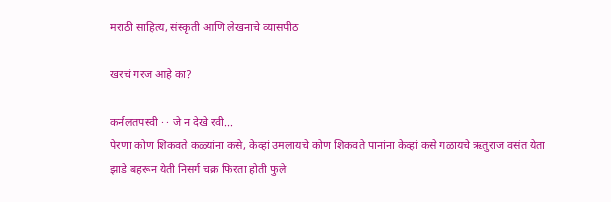मराठी साहित्य, संस्कृती आणि लेखनाचे व्यासपीठ

खरचं गरज आहे का?

कर्नलतपस्वी · · जे न देखे रवी...
पेरणा कोण शिकवते कळ्यांना कसे, केव्हां उमलायचे कोण शिकवते पानांना केव्हां कसे गळायचे ऋतुराज वसंत येता झाडे बहरून येती निसर्ग चक्र फिरता होती फुले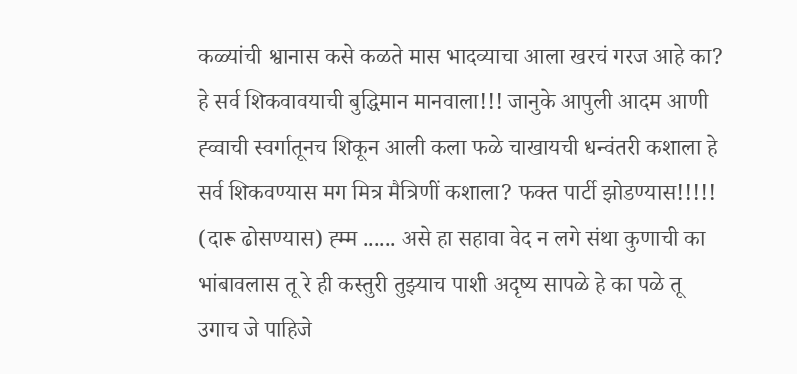कळ्यांची श्वानास कसे कळते मास भादव्याचा आला खरचं गरज आहे का? हे सर्व शिकवावयाची बुद्धिमान मानवाला!!! जानुके आपुली आदम आणी ह्व्वाची स्वर्गातूनच शिकून आली कला फळे चाखायची धन्वंतरी कशाला हे सर्व शिकवण्यास मग मित्र मैत्रिणीं कशाला? फक्त पार्टी झोडण्यास!!!!! (दारू ढोसण्यास) ह्म्म ...... असे हा सहावा वेद न लगे संथा कुणाची का भांबावलास तू रे ही कस्तुरी तुझ्याच पाशी अदृष्य सापळे हे का पळे तू उगाच जे पाहिजे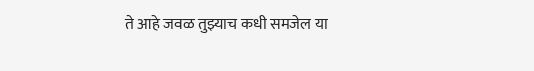ते आहे जवळ तुझ्याच कधी समजेल या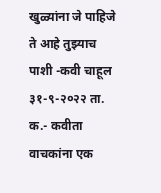खुळ्यांना जे पाहिजे ते आहे तुझ्याच पाशी -कवी चाहूल ३१-९-२०२२ ता. क.- कवीता वाचकांना एक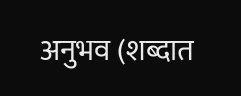अनुभव (शब्दात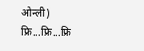ओन्ली) फ्रि...फ्रि...फ्रि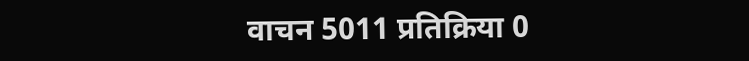वाचन 5011 प्रतिक्रिया 0